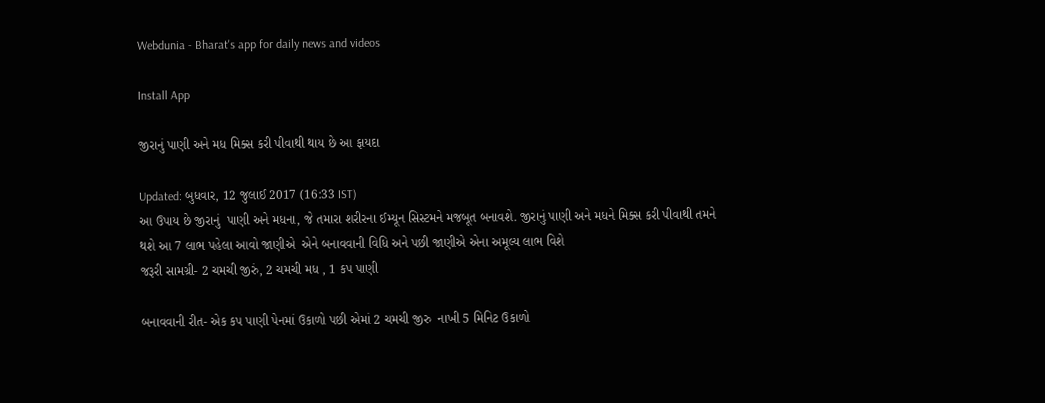Webdunia - Bharat's app for daily news and videos

Install App

જીરાનું પાણી અને મધ મિક્સ કરી પીવાથી થાય છે આ ફાયદા

Updated: બુધવાર, 12 જુલાઈ 2017 (16:33 IST)
આ ઉપાય છે જીરાનું  પાણી અને મધના, જે તમારા શરીરના ઈમ્યૂન સિસ્ટમને મજબૂત બનાવશે. જીરાનું પાણી અને મધને મિક્સ કરી પીવાથી તમને થશે આ 7 લાભ પહેલા આવો જાણીએ  એને બનાવવાની વિધિ અને પછી જાણીએ એના અમૂલ્ય લાભ વિશે
જરૂરી સામગ્રી- 2 ચમચી જીરું, 2 ચમચી મધ , 1 કપ પાણી

બનાવવાની રીત- એક કપ પાણી પેનમાં ઉકાળો પછી એમાં 2 ચમચી જીરુ  નાખી 5 મિનિટ ઉકાળો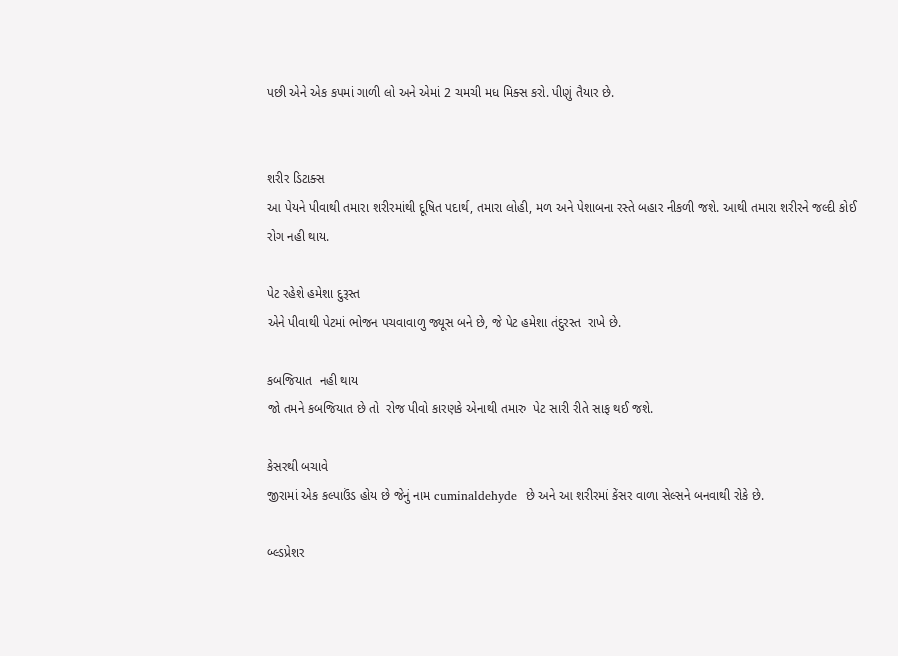પછી એને એક કપમાં ગાળી લો અને એમાં 2 ચમચી મધ મિક્સ કરો. પીણું તૈયાર છે.


શરીર ડિટાક્સ
આ પેયને પીવાથી તમારા શરીરમાંથી દૂષિત પદાર્થ, તમારા લોહી, મળ અને પેશાબના રસ્તે બહાર નીકળી જશે. આથી તમારા શરીરને જલ્દી કોઈ રોગ નહી થાય.

પેટ રહેશે હમેશા દુરૂસ્ત
એને પીવાથી પેટમાં ભોજન પચવાવાળુ જ્યૂસ બને છે, જે પેટ હમેશા તંદુરસ્ત  રાખે છે.

કબજિયાત  નહી થાય
જો તમને કબજિયાત છે તો  રોજ પીવો કારણકે એનાથી તમારુ  પેટ સારી રીતે સાફ થઈ જશે.

કેસરથી બચાવે
જીરામાં એક કલ્પાઉંડ હોય છે જેનું નામ cuminaldehyde  છે અને આ શરીરમાં કેંસર વાળા સેલ્સને બનવાથી રોકે છે.

બ્લ્ડપ્રેશર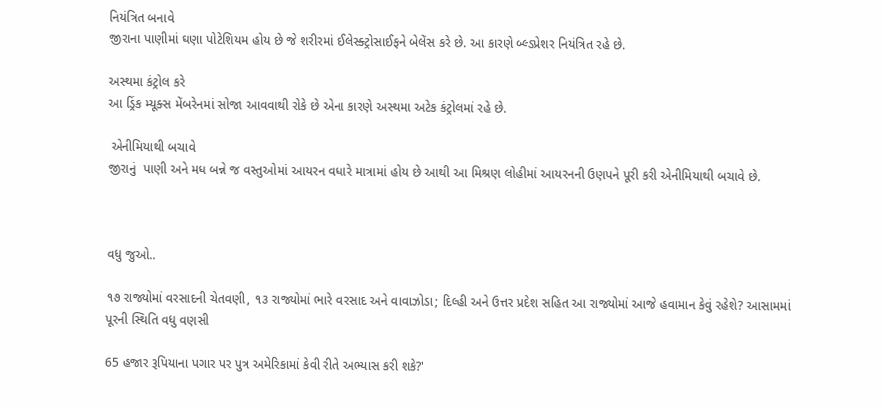નિયંત્રિત બનાવે
જીરાના પાણીમાં ઘણા પોટેશિયમ હોય છે જે શરીરમાં ઈલેસ્ક્ટ્રોસાઈફને બેલેંસ કરે છે. આ કારણે બ્લ્ડપ્રેશર નિયંત્રિત રહે છે.

અસ્થમા કંટ્રોલ કરે
આ ડ્રિંક મ્યૂક્સ મેંબરેનમાં સોજા આવવાથી રોકે છે એના કારણે અસ્થમા અટેક કંટ્રોલમાં રહે છે.

 એનીમિયાથી બચાવે
જીરાનું  પાણી અને મધ બન્ને જ વસ્તુઓમાં આયરન વધારે માત્રામાં હોય છે આથી આ મિશ્રણ લોહીમાં આયરનની ઉણપને પૂરી કરી એનીમિયાથી બચાવે છે.



વધુ જુઓ..

૧૭ રાજ્યોમાં વરસાદની ચેતવણી, ૧૩ રાજ્યોમાં ભારે વરસાદ અને વાવાઝોડા; દિલ્હી અને ઉત્તર પ્રદેશ સહિત આ રાજ્યોમાં આજે હવામાન કેવું રહેશે? આસામમાં પૂરની સ્થિતિ વધુ વણસી

65 હજાર રૂપિયાના પગાર પર પુત્ર અમેરિકામાં કેવી રીતે અભ્યાસ કરી શકે?'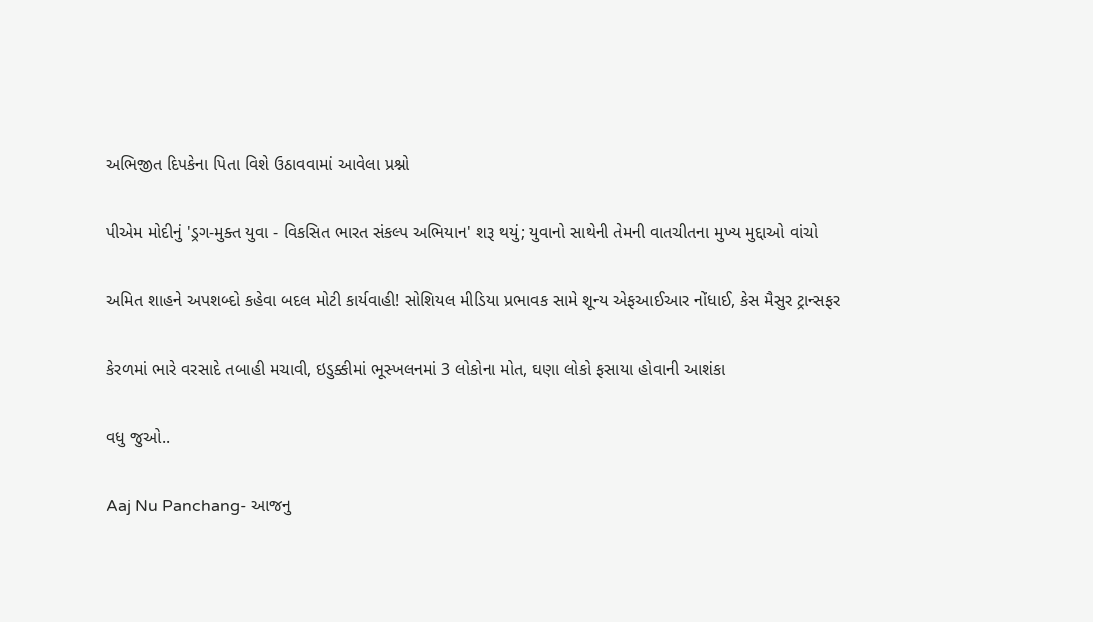અભિજીત દિપકેના પિતા વિશે ઉઠાવવામાં આવેલા પ્રશ્નો

પીએમ મોદીનું 'ડ્રગ-મુક્ત યુવા - વિકસિત ભારત સંકલ્પ અભિયાન' શરૂ થયું; યુવાનો સાથેની તેમની વાતચીતના મુખ્ય મુદ્દાઓ વાંચો

અમિત શાહને અપશબ્દો કહેવા બદલ મોટી કાર્યવાહી! સોશિયલ મીડિયા પ્રભાવક સામે શૂન્ય એફઆઈઆર નોંધાઈ, કેસ મૈસુર ટ્રાન્સફર

કેરળમાં ભારે વરસાદે તબાહી મચાવી, ઇડુક્કીમાં ભૂસ્ખલનમાં 3 લોકોના મોત, ઘણા લોકો ફસાયા હોવાની આશંકા

વધુ જુઓ..

Aaj Nu Panchang- આજનુ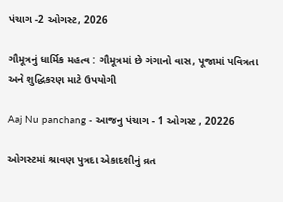પંચાગ -2 ઓગસ્ટ, 2026

ગૌમૂત્રનું ધાર્મિક મહત્વ : ગૌમૂત્રમાં છે ગંગાનો વાસ, પૂજામાં પવિત્રતા અને શુદ્ધિકરણ માટે ઉપયોગી

Aaj Nu panchang - આજનુ પંચાગ - 1 ઓગસ્ટ , 20226

ઓગસ્ટમાં શ્રાવણ પુત્રદા એકાદશીનું વ્રત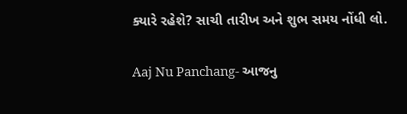ક્યારે રહેશે? સાચી તારીખ અને શુભ સમય નોંધી લો.

Aaj Nu Panchang- આજનુ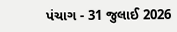પંચાગ - 31 જુલાઈ 2026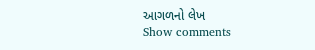આગળનો લેખ
Show comments